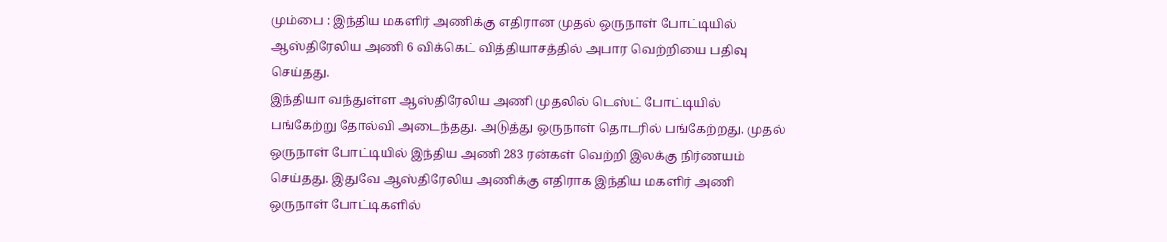மும்பை : இந்திய மகளிர் அணிக்கு எதிரான முதல் ஒருநாள் போட்டியில் ஆஸ்திரேலிய அணி 6 விக்கெட் வித்தியாசத்தில் அபார வெற்றியை பதிவு செய்தது.
இந்தியா வந்துள்ள ஆஸ்திரேலிய அணி முதலில் டெஸ்ட் போட்டியில் பங்கேற்று தோல்வி அடைந்தது. அடுத்து ஒருநாள் தொடரில் பங்கேற்றது. முதல் ஒருநாள் போட்டியில் இந்திய அணி 283 ரன்கள் வெற்றி இலக்கு நிர்ணயம் செய்தது. இதுவே ஆஸ்திரேலிய அணிக்கு எதிராக இந்திய மகளிர் அணி ஒருநாள் போட்டிகளில்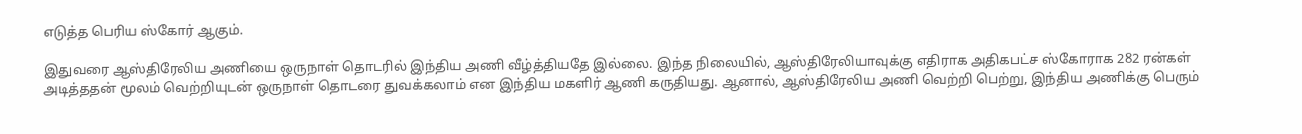எடுத்த பெரிய ஸ்கோர் ஆகும்.

இதுவரை ஆஸ்திரேலிய அணியை ஒருநாள் தொடரில் இந்திய அணி வீழ்த்தியதே இல்லை. இந்த நிலையில், ஆஸ்திரேலியாவுக்கு எதிராக அதிகபட்ச ஸ்கோராக 282 ரன்கள் அடித்ததன் மூலம் வெற்றியுடன் ஒருநாள் தொடரை துவக்கலாம் என இந்திய மகளிர் ஆணி கருதியது. ஆனால், ஆஸ்திரேலிய அணி வெற்றி பெற்று, இந்திய அணிக்கு பெரும்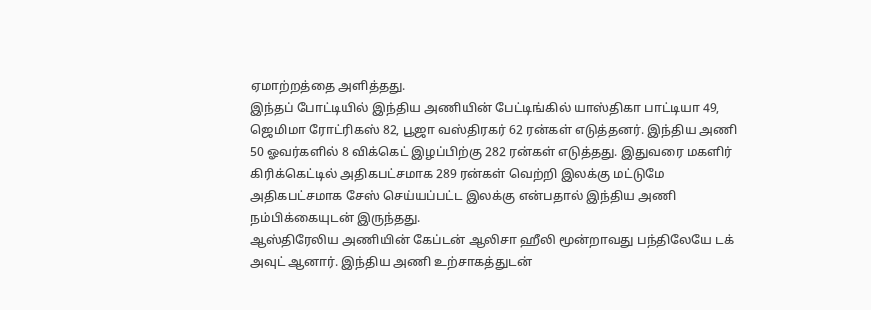ஏமாற்றத்தை அளித்தது.
இந்தப் போட்டியில் இந்திய அணியின் பேட்டிங்கில் யாஸ்திகா பாட்டியா 49, ஜெமிமா ரோட்ரிகஸ் 82, பூஜா வஸ்திரகர் 62 ரன்கள் எடுத்தனர். இந்திய அணி 50 ஓவர்களில் 8 விக்கெட் இழப்பிற்கு 282 ரன்கள் எடுத்தது. இதுவரை மகளிர் கிரிக்கெட்டில் அதிகபட்சமாக 289 ரன்கள் வெற்றி இலக்கு மட்டுமே அதிகபட்சமாக சேஸ் செய்யப்பட்ட இலக்கு என்பதால் இந்திய அணி நம்பிக்கையுடன் இருந்தது.
ஆஸ்திரேலிய அணியின் கேப்டன் ஆலிசா ஹீலி மூன்றாவது பந்திலேயே டக் அவுட் ஆனார். இந்திய அணி உற்சாகத்துடன்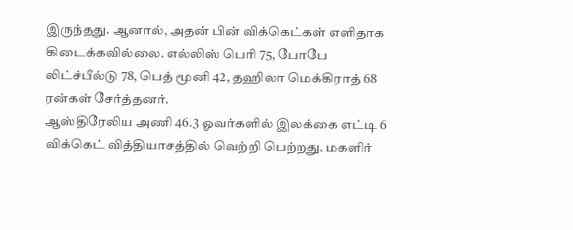இருந்தது. ஆனால், அதன் பின் விக்கெட்கள் எளிதாக கிடைக்கவில்லை. எல்லிஸ் பெரி 75, போபே லிட்ச்பீல்டு 78, பெத் மூனி 42, தஹிலா மெக்கிராத் 68 ரன்கள் சேர்த்தனர்.
ஆஸ்திரேலிய அணி 46.3 ஓவர்களில் இலக்கை எட்டி 6 விக்கெட் வித்தியாசத்தில் வெற்றி பெற்றது. மகளிர்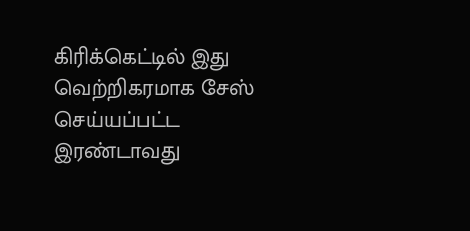கிரிக்கெட்டில் இது வெற்றிகரமாக சேஸ் செய்யப்பட்ட இரண்டாவது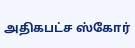அதிகபட்ச ஸ்கோர்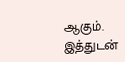ஆகும். இத்துடன்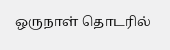ஒருநாள் தொடரில்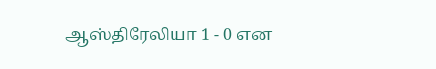ஆஸ்திரேலியா 1 - 0 என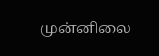முன்னிலை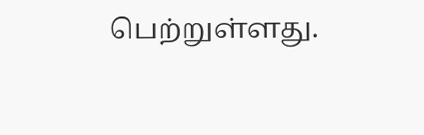பெற்றுள்ளது.